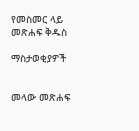የመስመር ላይ መጽሐፍ ቅዱስ

ማስታወቂያዎች


መላው መጽሐፍ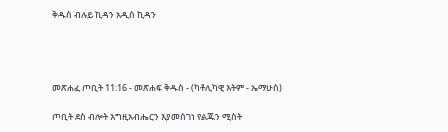ቅዱስ ብሉይ ኪዳን አዲስ ኪዳን




መጽሐፈ ጦቢት 11:16 - መጽሐፍ ቅዱስ - (ካቶሊካዊ እትም - ኤማሁስ)

ጦቢት ደስ ብሎት እግዚአብሔርን እያመሰገነ የልጁን ሚስት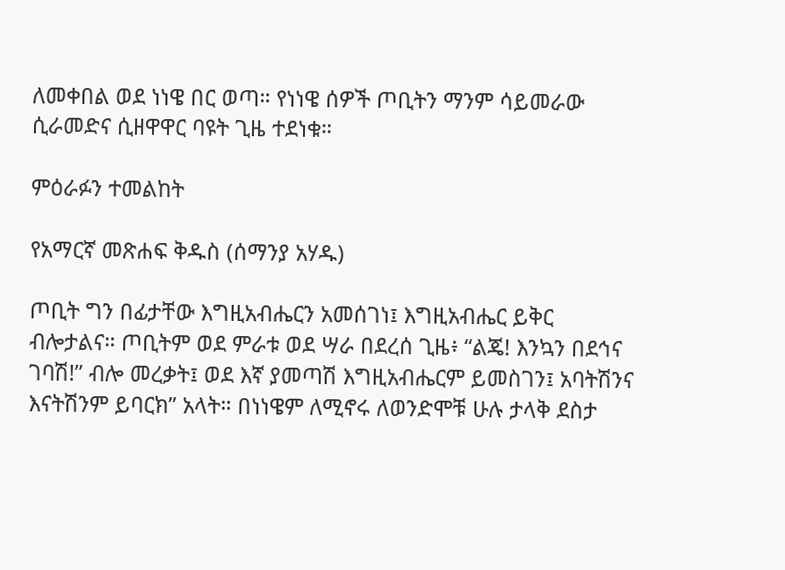ለመቀበል ወደ ነነዌ በር ወጣ። የነነዌ ሰዎች ጦቢትን ማንም ሳይመራው ሲራመድና ሲዘዋዋር ባዩት ጊዜ ተደነቁ።

ምዕራፉን ተመልከት

የአማርኛ መጽሐፍ ቅዱስ (ሰማንያ አሃዱ)

ጦቢት ግን በፊታቸው እግዚአብሔርን አመሰገነ፤ እግዚአብሔር ይቅር ብሎታልና። ጦቢትም ወደ ምራቱ ወደ ሣራ በደረሰ ጊዜ፥ “ልጄ! እንኳን በደኅና ገባሽ!” ብሎ መረቃት፤ ወደ እኛ ያመጣሽ እግዚአብሔርም ይመስገን፤ አባትሽንና እናትሽንም ይባርክ” አላት። በነነዌም ለሚኖሩ ለወንድሞቹ ሁሉ ታላቅ ደስታ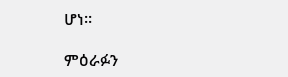ሆነ።

ምዕራፉን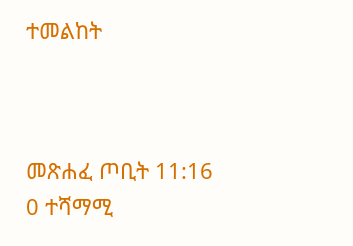ተመልከት



መጽሐፈ ጦቢት 11:16
0 ተሻማሚ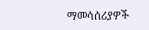ማመሳሰሪያዎች